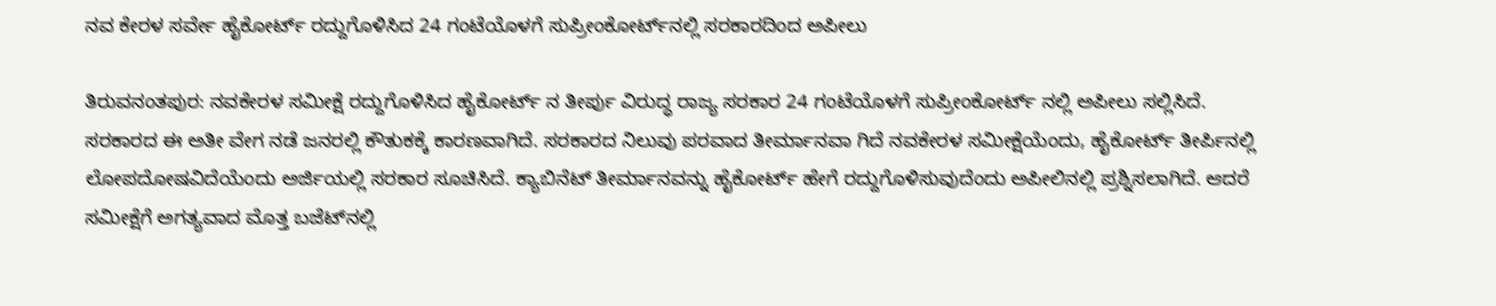ನವ ಕೇರಳ ಸರ್ವೇ ಹೈಕೋರ್ಟ್ ರದ್ದುಗೊಳಿಸಿದ 24 ಗಂಟೆಯೊಳಗೆ ಸುಪ್ರೀಂಕೋರ್ಟ್‌ನಲ್ಲಿ ಸರಕಾರದಿಂದ ಅಪೀಲು

ತಿರುವನಂತಪುರ: ನವಕೇರಳ ಸಮೀಕ್ಷೆ ರದ್ದುಗೊಳಿಸಿದ ಹೈಕೋರ್ಟ್ ನ ತೀರ್ಪು ವಿರುದ್ಧ ರಾಜ್ಯ ಸರಕಾರ 24 ಗಂಟೆಯೊಳಗೆ ಸುಪ್ರೀಂಕೋರ್ಟ್ ನಲ್ಲಿ ಅಪೀಲು ಸಲ್ಲಿಸಿದೆ. ಸರಕಾರದ ಈ ಅತೀ ವೇಗ ನಡೆ ಜನರಲ್ಲಿ ಕೌತುಕಕ್ಕೆ ಕಾರಣವಾಗಿದೆ. ಸರಕಾರದ ನಿಲುವು ಪರವಾದ ತೀರ್ಮಾನವಾ ಗಿದೆ ನವಕೇರಳ ಸಮೀಕ್ಷೆಯೆಂದು, ಹೈಕೋರ್ಟ್ ತೀರ್ಪಿನಲ್ಲಿ ಲೋಪದೋಷವಿದೆಯೆಂದು ಅರ್ಜಿಯಲ್ಲಿ ಸರಕಾರ ಸೂಚಿಸಿದೆ. ಕ್ಯಾಬಿನೆಟ್ ತೀರ್ಮಾನವನ್ನು ಹೈಕೋರ್ಟ್ ಹೇಗೆ ರದ್ದುಗೊಳಿಸುವುದೆಂದು ಅಪೀಲಿನಲ್ಲಿ ಪ್ರಶ್ನಿಸಲಾಗಿದೆ. ಆದರೆ ಸಮೀಕ್ಷೆಗೆ ಅಗತ್ಯವಾದ ಮೊತ್ತ ಬಜೆಟ್‌ನಲ್ಲಿ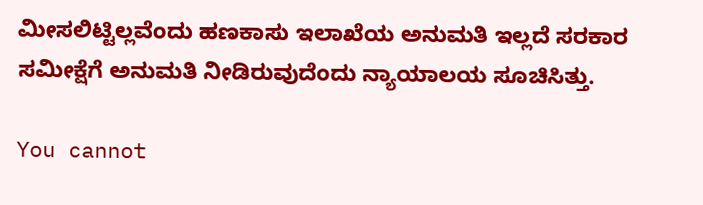ಮೀಸಲಿಟ್ಟಿಲ್ಲವೆಂದು ಹಣಕಾಸು ಇಲಾಖೆಯ ಅನುಮತಿ ಇಲ್ಲದೆ ಸರಕಾರ ಸಮೀಕ್ಷೆಗೆ ಅನುಮತಿ ನೀಡಿರುವುದೆಂದು ನ್ಯಾಯಾಲಯ ಸೂಚಿಸಿತ್ತು.

You cannot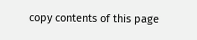copy contents of this page